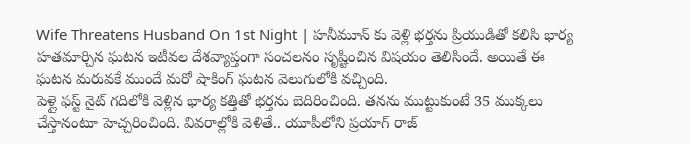Wife Threatens Husband On 1st Night | హనీమూన్ కు వెళ్లి భర్తను ప్రియుడితో కలిసి భార్య హతమార్చిన ఘటన ఇటీవల దేశవ్యాప్తంగా సంచలనం సృష్టించిన విషయం తెలిసిందే. అయితే ఈ ఘటన మరువకే ముందే మరో షాకింగ్ ఘటన వెలుగులోకి వచ్చింది.
పెళ్లై ఫస్ట్ నైట్ గదిలోకి వెళ్లిన భార్య కత్తితో భర్తను బెదిరించింది. తనను ముట్టుకుంటే 35 ముక్కలు చేస్తానంటూ హెచ్చరించింది. వివరాల్లోకి వెళితే.. యూపీలోని ప్రయాగ్ రాజ్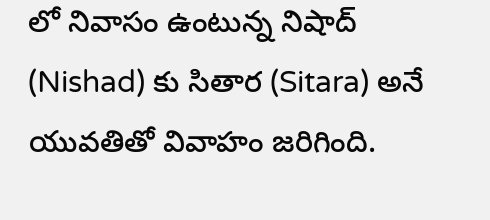లో నివాసం ఉంటున్న నిషాద్ (Nishad) కు సితార (Sitara) అనే యువతితో వివాహం జరిగింది.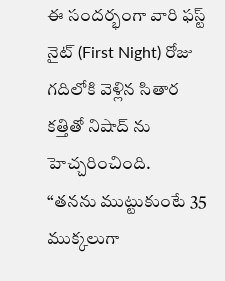ఈ సందర్భంగా వారి ఫస్ట్ నైట్ (First Night) రోజు గదిలోకి వెళ్లిన సితార కత్తితో నిషాద్ ను హెచ్చరించింది.
“తనను ముట్టుకుంటే 35 ముక్కలుగా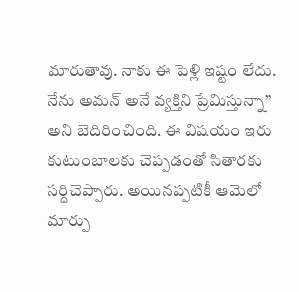మారుతావు. నాకు ఈ పెళ్లి ఇష్టం లేదు. నేను అమన్ అనే వ్యక్తిని ప్రేమిస్తున్నా” అని బెదిరించింది. ఈ విషయం ఇరు కుటుంబాలకు చెప్పడంతో సితారకు సర్దిచెప్పారు. అయినప్పటికీ ఆమెలో మార్పు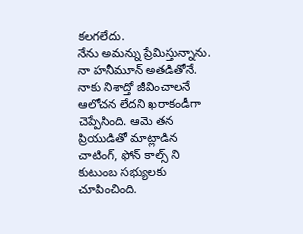కలగలేదు.
నేను అమన్ను ప్రేమిస్తున్నాను. నా హనీమూన్ అతడితోనే. నాకు నిశాద్తో జీవించాలనే ఆలోచన లేదని ఖరాకండీగా చెప్పేసింది. ఆమె తన ప్రియుడితో మాట్లాడిన చాటింగ్, ఫోన్ కాల్స్ ని కుటుంబ సభ్యులకు చూపించింది.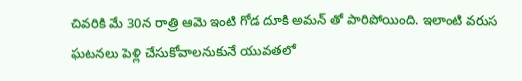చివరికి మే 30న రాత్రి ఆమె ఇంటి గోడ దూకి అమన్ తో పారిపోయింది. ఇలాంటి వరుస ఘటనలు పెళ్లి చేసుకోవాలనుకునే యువతలో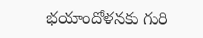భయాందోళనకు గురి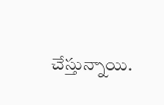చేస్తున్నాయి.